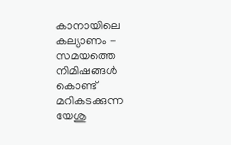കാനായിലെ കല്യാണം - സമയത്തെ നിമിഷങ്ങൾ കൊണ്ട് മറികടക്കുന്ന യേശു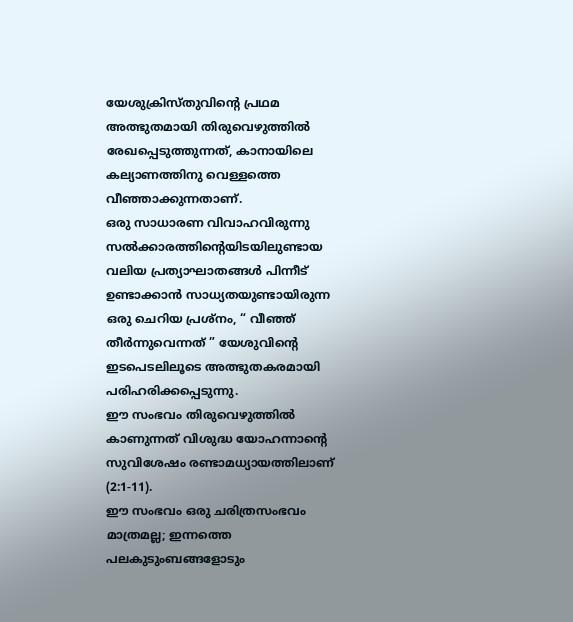യേശുക്രിസ്തുവിന്റെ പ്രഥമ അത്ഭുതമായി തിരുവെഴുത്തിൽ രേഖപ്പെടുത്തുന്നത്, കാനായിലെ കല്യാണത്തിനു വെള്ളത്തെ വീഞ്ഞാക്കുന്നതാണ്.
ഒരു സാധാരണ വിവാഹവിരുന്നു സൽക്കാരത്തിൻ്റെയിടയിലുണ്ടായ വലിയ പ്രത്യാഘാതങ്ങൾ പിന്നീട് ഉണ്ടാക്കാൻ സാധ്യതയുണ്ടായിരുന്ന ഒരു ചെറിയ പ്രശ്നം, “ വീഞ്ഞ് തീർന്നുവെന്നത് ” യേശുവിന്റെ ഇടപെടലിലൂടെ അത്ഭുതകരമായി പരിഹരിക്കപ്പെടുന്നു.
ഈ സംഭവം തിരുവെഴുത്തിൽ കാണുന്നത് വിശുദ്ധ യോഹന്നാൻ്റെ സുവിശേഷം രണ്ടാമധ്യായത്തിലാണ് (2:1-11).
ഈ സംഭവം ഒരു ചരിത്രസംഭവം മാത്രമല്ല; ഇന്നത്തെ പലകുടുംബങ്ങളോടും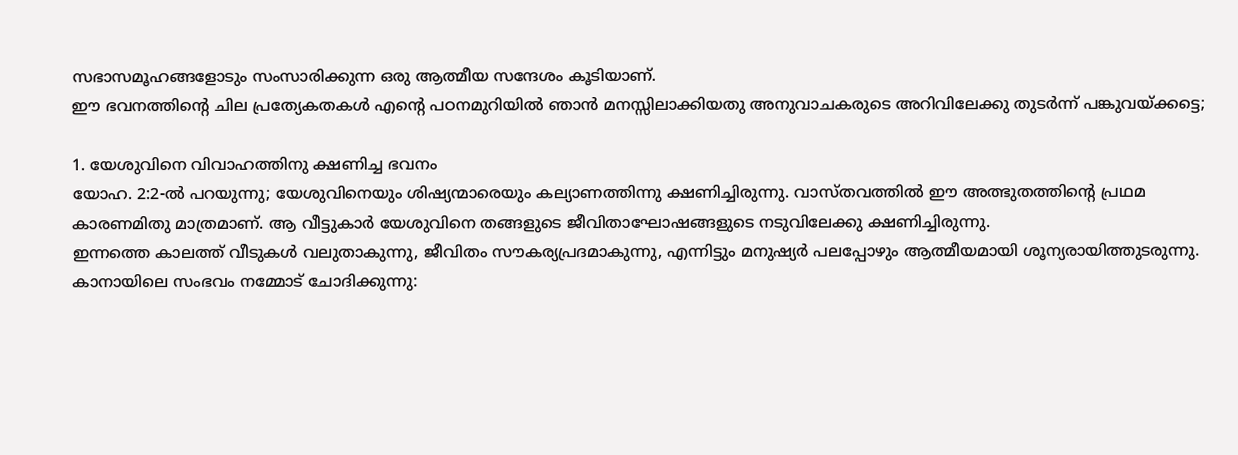സഭാസമൂഹങ്ങളോടും സംസാരിക്കുന്ന ഒരു ആത്മീയ സന്ദേശം കൂടിയാണ്.
ഈ ഭവനത്തിന്റെ ചില പ്രത്യേകതകൾ എൻ്റെ പഠനമുറിയിൽ ഞാൻ മനസ്സിലാക്കിയതു അനുവാചകരുടെ അറിവിലേക്കു തുടർന്ന് പങ്കുവയ്ക്കട്ടെ;

1. യേശുവിനെ വിവാഹത്തിനു ക്ഷണിച്ച ഭവനം
യോഹ. 2:2-ൽ പറയുന്നു; യേശുവിനെയും ശിഷ്യന്മാരെയും കല്യാണത്തിന്നു ക്ഷണിച്ചിരുന്നു. വാസ്തവത്തിൽ ഈ അത്ഭുതത്തിന്റെ പ്രഥമ കാരണമിതു മാത്രമാണ്. ആ വീട്ടുകാർ യേശുവിനെ തങ്ങളുടെ ജീവിതാഘോഷങ്ങളുടെ നടുവിലേക്കു ക്ഷണിച്ചിരുന്നു.
ഇന്നത്തെ കാലത്ത് വീടുകൾ വലുതാകുന്നു, ജീവിതം സൗകര്യപ്രദമാകുന്നു, എന്നിട്ടും മനുഷ്യർ പലപ്പോഴും ആത്മീയമായി ശൂന്യരായിത്തുടരുന്നു.
കാനായിലെ സംഭവം നമ്മോട് ചോദിക്കുന്നു: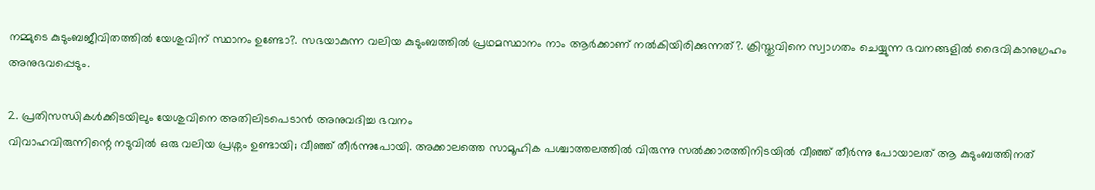നമ്മുടെ കുടുംബജീവിതത്തിൽ യേശുവിന് സ്ഥാനം ഉണ്ടോ?. സഭയാകുന്ന വലിയ കുടുംബത്തിൽ പ്രഥമസ്ഥാനം നാം ആർക്കാണ് നൽകിയിരിക്കുന്നത്?. ക്രിസ്തുവിനെ സ്വാഗതം ചെയ്യുന്ന ഭവനങ്ങളിൽ ദൈവികാനുഗ്രഹം അനുഭവപ്പെടും.

2. പ്രതിസന്ധികൾക്കിടയിലും യേശുവിനെ അതിലിടപെടാൻ അനുവദിച്ച ഭവനം
വിവാഹവിരുന്നിന്റെ നടുവിൽ ഒരു വലിയ പ്രശ്നം ഉണ്ടായി; വീഞ്ഞ് തീർന്നുപോയി. അക്കാലത്തെ സാമൂഹിക പശ്ചാത്തലത്തിൽ വിരുന്നു സൽക്കാരത്തിനിടയിൽ വീഞ്ഞ് തീർന്നു പോയാലത് ആ കുടുംബത്തിനത്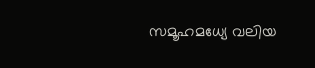സമൂഹമധ്യേ വലിയ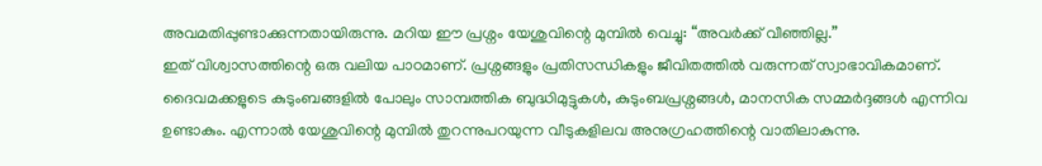അവമതിപ്പുണ്ടാക്കുന്നതായിരുന്നു. മറിയ ഈ പ്രശ്നം യേശുവിന്റെ മുമ്പിൽ വെച്ചു: “അവർക്ക് വീഞ്ഞില്ല.”
ഇത് വിശ്വാസത്തിന്റെ ഒരു വലിയ പാഠമാണ്. പ്രശ്നങ്ങളും പ്രതിസന്ധികളും ജീവിതത്തിൽ വരുന്നത് സ്വാഭാവികമാണ്. ദൈവമക്കളുടെ കുടുംബങ്ങളിൽ പോലും സാമ്പത്തിക ബുദ്ധിമുട്ടുകൾ, കുടുംബപ്രശ്നങ്ങൾ, മാനസിക സമ്മർദ്ദങ്ങൾ എന്നിവ ഉണ്ടാകും. എന്നാൽ യേശുവിന്റെ മുമ്പിൽ തുറന്നുപറയുന്ന വീടുകളിലവ അനുഗ്രഹത്തിന്റെ വാതിലാകുന്നു.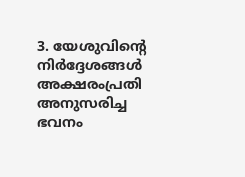3. യേശുവിൻ്റെ നിർദ്ദേശങ്ങൾ അക്ഷരംപ്രതി അനുസരിച്ച ഭവനം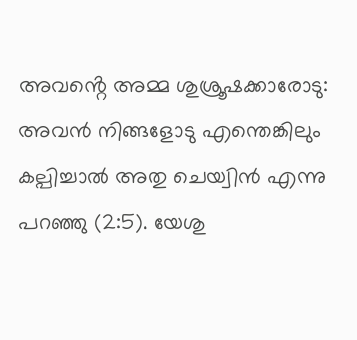അവൻ്റെ അമ്മ ശുശ്രൂഷക്കാരോടു: അവൻ നിങ്ങളോടു എന്തെങ്കിലും കല്പിച്ചാൽ അതു ചെയ്വിൻ എന്നു പറഞ്ഞു (2:5). യേശു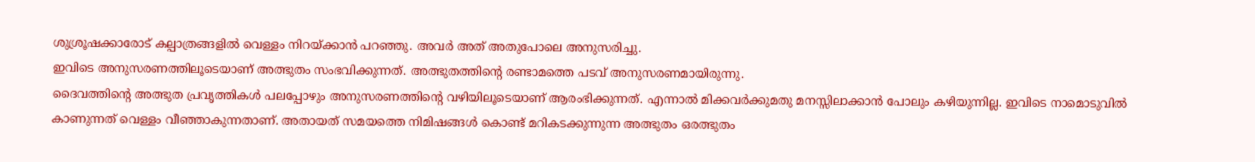ശുശ്രൂഷക്കാരോട് കല്പാത്രങ്ങളിൽ വെള്ളം നിറയ്ക്കാൻ പറഞ്ഞു. അവർ അത് അതുപോലെ അനുസരിച്ചു.
ഇവിടെ അനുസരണത്തിലൂടെയാണ് അത്ഭുതം സംഭവിക്കുന്നത്. അത്ഭുതത്തിന്റെ രണ്ടാമത്തെ പടവ് അനുസരണമായിരുന്നു.
ദൈവത്തിന്റെ അത്ഭുത പ്രവൃത്തികൾ പലപ്പോഴും അനുസരണത്തിന്റെ വഴിയിലൂടെയാണ് ആരംഭിക്കുന്നത്. എന്നാൽ മിക്കവർക്കുമതു മനസ്സിലാക്കാൻ പോലും കഴിയുന്നില്ല. ഇവിടെ നാമൊടുവിൽ കാണുന്നത് വെള്ളം വീഞ്ഞാകുന്നതാണ്. അതായത് സമയത്തെ നിമിഷങ്ങൾ കൊണ്ട് മറികടക്കുന്നുന്ന അത്ഭുതം ഒരത്ഭുതം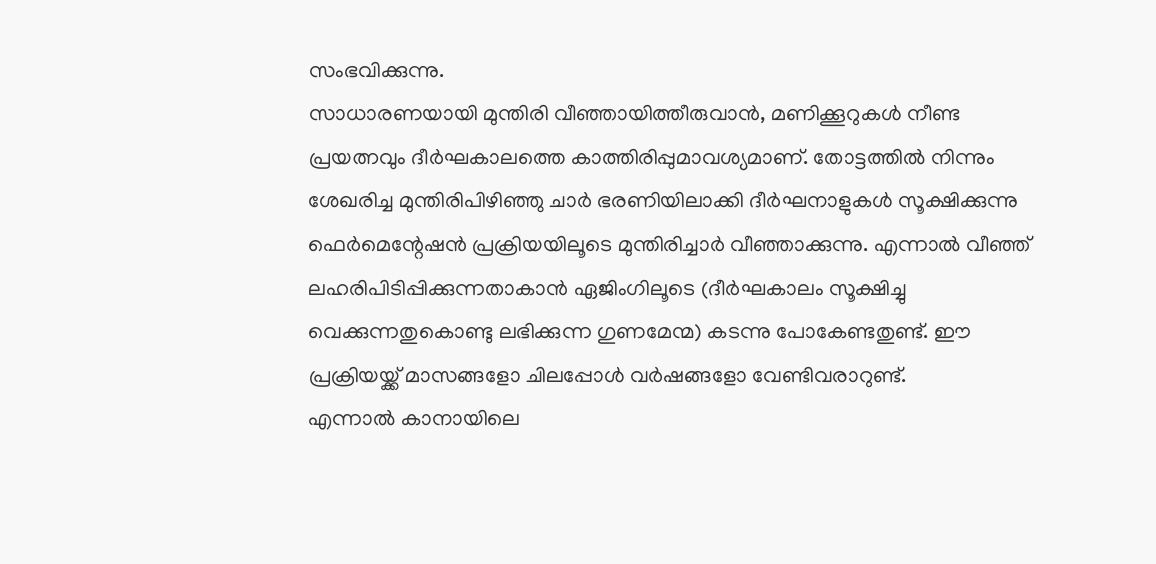സംഭവിക്കുന്നു.
സാധാരണയായി മുന്തിരി വീഞ്ഞായിത്തീരുവാൻ, മണിക്കൂറുകൾ നീണ്ട പ്രയത്നവും ദീർഘകാലത്തെ കാത്തിരിപ്പുമാവശ്യമാണ്. തോട്ടത്തിൽ നിന്നും ശേഖരിച്ച മുന്തിരിപിഴിഞ്ഞു ചാർ ഭരണിയിലാക്കി ദീർഘനാളുകൾ സൂക്ഷിക്കുന്നു ഫെർമെന്റേഷൻ പ്രക്രിയയിലൂടെ മുന്തിരിച്ചാർ വീഞ്ഞാക്കുന്നു. എന്നാൽ വീഞ്ഞ് ലഹരിപിടിപ്പിക്കുന്നതാകാൻ ഏജിംഗിലൂടെ (ദീർഘകാലം സൂക്ഷിച്ചു വെക്കുന്നതുകൊണ്ടു ലഭിക്കുന്ന ഗുണമേന്മ) കടന്നു പോകേണ്ടതുണ്ട്. ഈ പ്രക്രിയയ്ക്ക് മാസങ്ങളോ ചിലപ്പോൾ വർഷങ്ങളോ വേണ്ടിവരാറുണ്ട്.
എന്നാൽ കാനായിലെ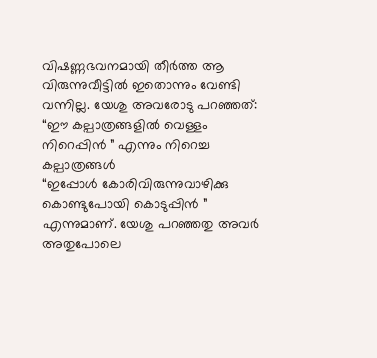വിഷണ്ണഭവനമായി തീർത്ത ആ വിരുന്നുവീട്ടിൽ ഇതൊന്നും വേണ്ടി വന്നില്ല. യേശു അവരോടു പറഞ്ഞത്:
“ഈ കല്പാത്രങ്ങളിൽ വെള്ളം നിറെപ്പിൻ ” എന്നും നിറെച്ച കല്പാത്രങ്ങൾ
“ഇപ്പോൾ കോരിവിരുന്നുവാഴിക്കു കൊണ്ടുപോയി കൊടുപ്പിൻ ” എന്നുമാണ്. യേശു പറഞ്ഞതു അവർ അതുപോലെ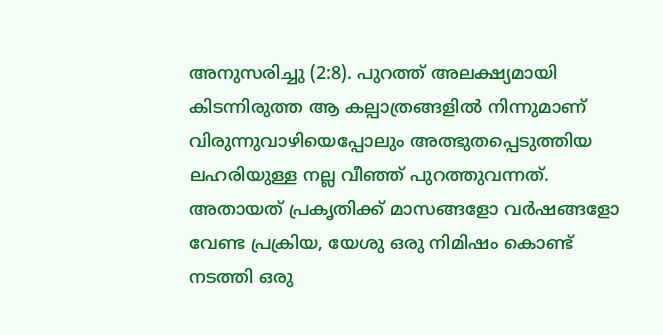അനുസരിച്ചു (2:8). പുറത്ത് അലക്ഷ്യമായി കിടന്നിരുത്ത ആ കല്പാത്രങ്ങളിൽ നിന്നുമാണ് വിരുന്നുവാഴിയെപ്പോലും അത്ഭുതപ്പെടുത്തിയ ലഹരിയുള്ള നല്ല വീഞ്ഞ് പുറത്തുവന്നത്.
അതായത് പ്രകൃതിക്ക് മാസങ്ങളോ വർഷങ്ങളോ വേണ്ട പ്രക്രിയ, യേശു ഒരു നിമിഷം കൊണ്ട് നടത്തി ഒരു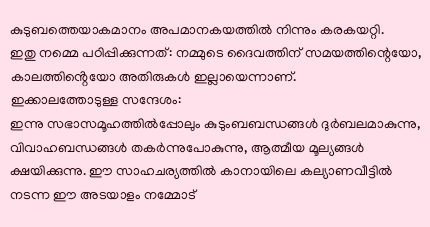കുടുബത്തെയാകമാനം അപമാനകയത്തിൽ നിന്നും കരകയറ്റി.
ഇതു നമ്മെ പഠിപ്പിക്കുന്നത്: നമ്മുടെ ദൈവത്തിന് സമയത്തിന്റെയോ, കാലത്തിൻ്റെയോ അതിരുകൾ ഇല്ലായെന്നാണ്.
ഇക്കാലത്തോടുള്ള സന്ദേശം:
ഇന്നു സഭാസമൂഹത്തിൽപ്പോലും കുടുംബബന്ധങ്ങൾ ദുർബലമാകുന്നു, വിവാഹബന്ധങ്ങൾ തകർന്നുപോകുന്നു, ആത്മീയ മൂല്യങ്ങൾ ക്ഷയിക്കുന്നു. ഈ സാഹചര്യത്തിൽ കാനായിലെ കല്യാണവീട്ടിൽ നടന്ന ഈ അടയാളം നമ്മോട്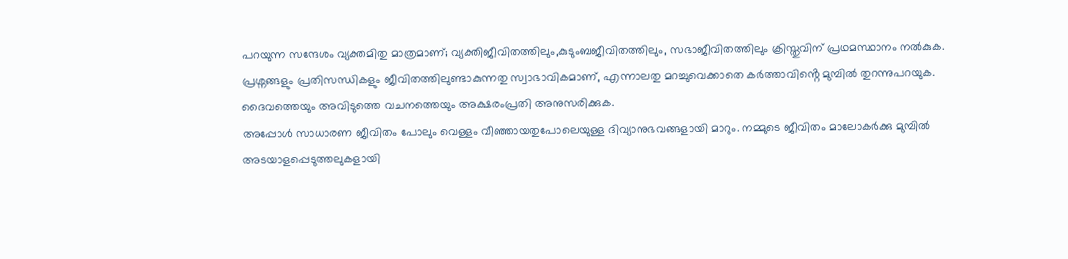പറയുന്ന സന്ദേശം വ്യക്തമിതു മാത്രമാണ്; വ്യക്തിജീവിതത്തിലും,കുടുംബജീവിതത്തിലും, സഭാജീവിതത്തിലും ക്രിസ്തുവിന് പ്രഥമസ്ഥാനം നൽകുക.
പ്രശ്നങ്ങളും പ്രതിസന്ധികളും ജീവിതത്തിലുണ്ടാകുന്നതു സ്വാഭാവികമാണ്, എന്നാലതു മറച്ചുവെക്കാതെ കർത്താവിൻ്റെ മുമ്പിൽ തുറന്നുപറയുക. ദൈവത്തെയും അവിടുത്തെ വചനത്തെയും അക്ഷരംപ്രതി അനുസരിക്കുക.
അപ്പോൾ സാധാരണ ജീവിതം പോലും വെള്ളം വീഞ്ഞായതുപോലെയുള്ള ദിവ്യാനുഭവങ്ങളായി മാറും. നമ്മുടെ ജീവിതം മാലോകർക്കു മുമ്പിൽ അടയാളപ്പെടുത്തലുകളായി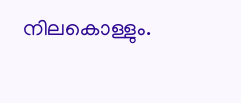നിലകൊള്ളും.